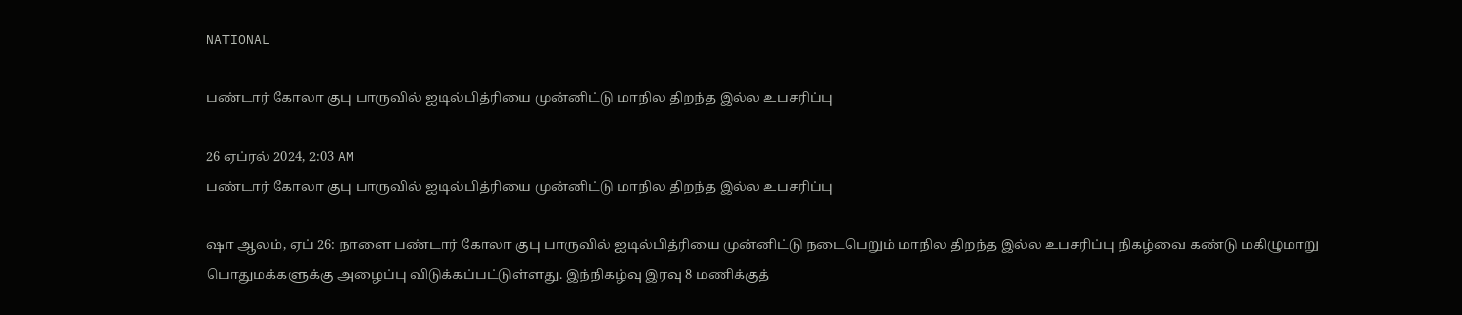NATIONAL

பண்டார் கோலா குபு பாருவில் ஐடில்பித்ரியை முன்னிட்டு மாநில திறந்த இல்ல உபசரிப்பு

26 ஏப்ரல் 2024, 2:03 AM
பண்டார் கோலா குபு பாருவில் ஐடில்பித்ரியை முன்னிட்டு மாநில திறந்த இல்ல உபசரிப்பு

ஷா ஆலம், ஏப் 26: நாளை பண்டார் கோலா குபு பாருவில் ஐடில்பித்ரியை முன்னிட்டு நடைபெறும் மாநில திறந்த இல்ல உபசரிப்பு நிகழ்வை கண்டு மகிழுமாறு பொதுமக்களுக்கு அழைப்பு விடுக்கப்பட்டுள்ளது. இந்நிகழ்வு இரவு 8 மணிக்குத்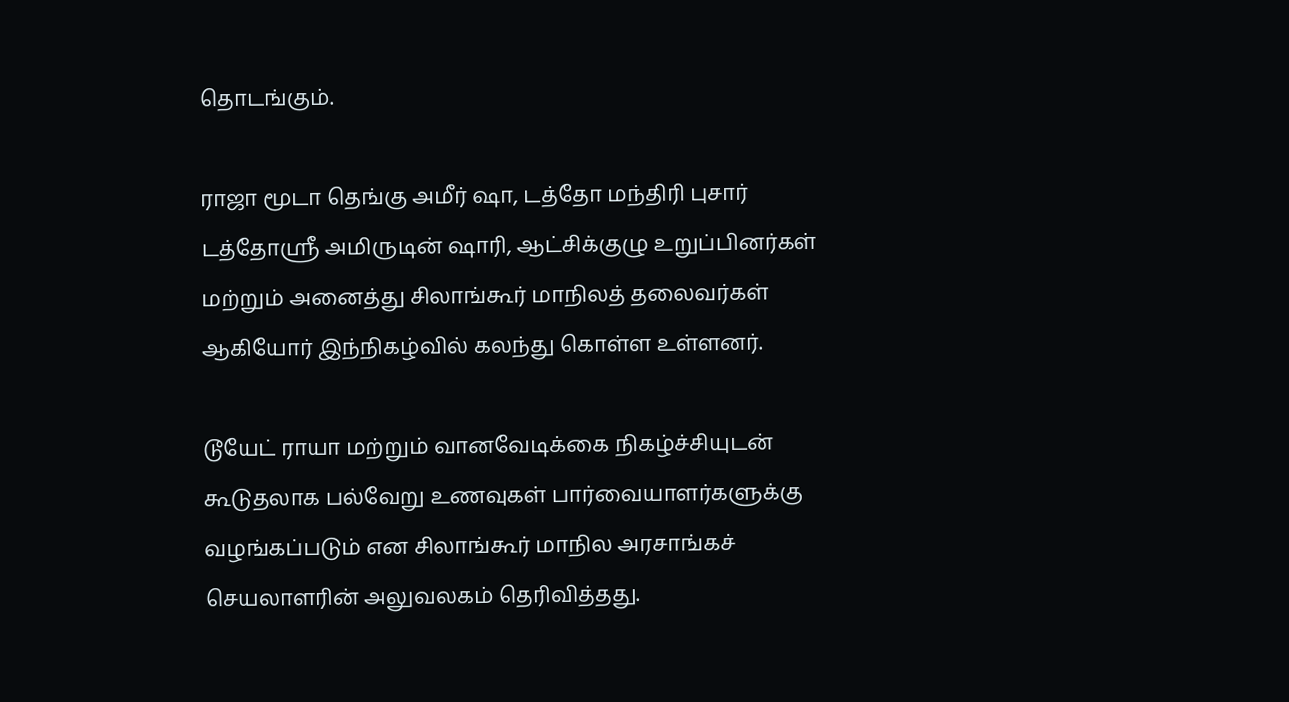தொடங்கும்.

ராஜா மூடா தெங்கு அமீர் ஷா, டத்தோ மந்திரி புசார் டத்தோஸ்ரீ அமிருடின் ஷாரி, ஆட்சிக்குழு உறுப்பினர்கள் மற்றும் அனைத்து சிலாங்கூர் மாநிலத் தலைவர்கள் ஆகியோர் இந்நிகழ்வில் கலந்து கொள்ள உள்ளனர்.

டூயேட் ராயா மற்றும் வானவேடிக்கை நிகழ்ச்சியுடன் கூடுதலாக பல்வேறு உணவுகள் பார்வையாளர்களுக்கு வழங்கப்படும் என சிலாங்கூர் மாநில அரசாங்கச் செயலாளரின் அலுவலகம் தெரிவித்தது.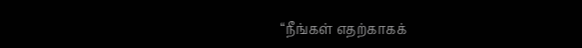“நீங்கள் எதற்காகக்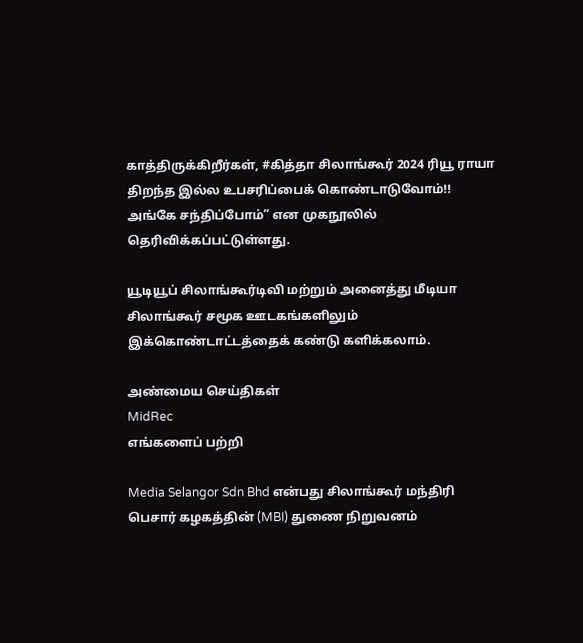காத்திருக்கிறீர்கள், #கித்தா சிலாங்கூர் 2024 ரியூ ராயா திறந்த இல்ல உபசரிப்பைக் கொண்டாடுவோம்!! அங்கே சந்திப்போம்” என முகநூலில் தெரிவிக்கப்பட்டுள்ளது.

யூடியூப் சிலாங்கூர்டிவி மற்றும் அனைத்து மீடியா சிலாங்கூர் சமூக ஊடகங்களிலும் இக்கொண்டாட்டத்தைக் கண்டு களிக்கலாம்.

அண்மைய செய்திகள்
MidRec
எங்களைப் பற்றி

Media Selangor Sdn Bhd என்பது சிலாங்கூர் மந்திரி பெசார் கழகத்தின் (MBI) துணை நிறுவனம்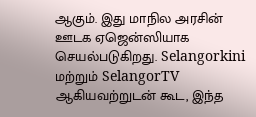ஆகும். இது மாநில அரசின் ஊடக ஏஜென்ஸியாக செயல்படுகிறது. Selangorkini மற்றும் SelangorTV ஆகியவற்றுடன் கூட, இந்த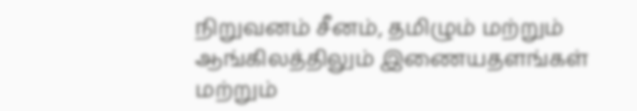நிறுவனம் சீனம், தமிழும் மற்றும் ஆங்கிலத்திலும் இணையதளங்கள் மற்றும்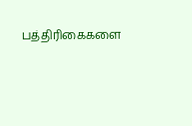பத்திரிகைகளை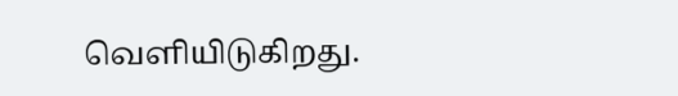வெளியிடுகிறது.